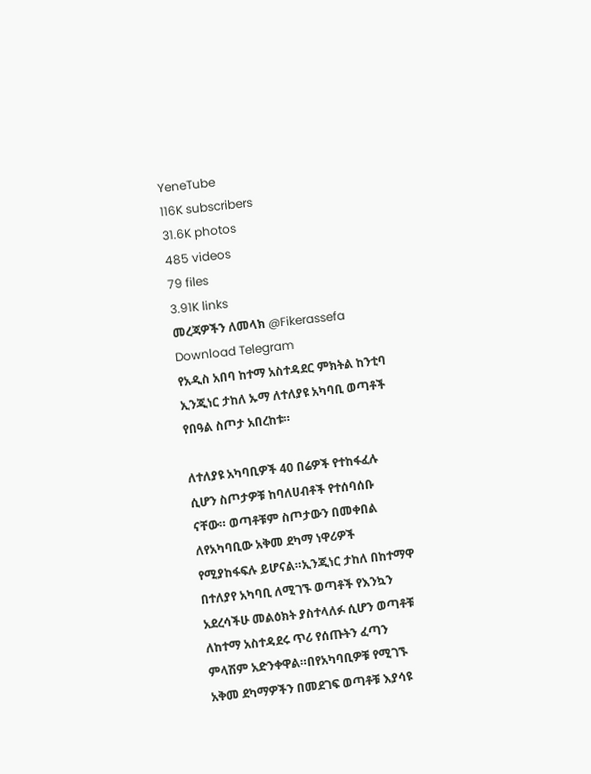YeneTube
116K subscribers
31.6K photos
485 videos
79 files
3.91K links
መረጃዎችን ለመላክ @Fikerassefa
Download Telegram
የአዲስ አበባ ከተማ አስተዳደር ምክትል ከንቲባ ኢንጂነር ታከለ ኡማ ለተለያዩ አካባቢ ወጣቶች የበዓል ስጦታ አበረከቱ።

ለተለያዩ አካባቢዎች 40 በሬዎች የተከፋፈሉ ሲሆን ስጦታዎቹ ከባለሀብቶች የተሰባሰቡ ናቸው። ወጣቶቹም ስጦታውን በመቀበል ለየአካባቢው አቅመ ደካማ ነዋሪዎች የሚያከፋፍሉ ይሆናል።ኢንጂነር ታከለ በከተማዋ በተለያየ አካባቢ ለሚገኙ ወጣቶች የእንኳን አደረሳችሁ መልዕክት ያስተላለፉ ሲሆን ወጣቶቹ ለከተማ አስተዳደሩ ጥሪ የሰጡትን ፈጣን ምላሽም አድንቀዋል።በየአካባቢዎቹ የሚገኙ አቅመ ደካማዎችን በመደገፍ ወጣቶቹ እያሳዩ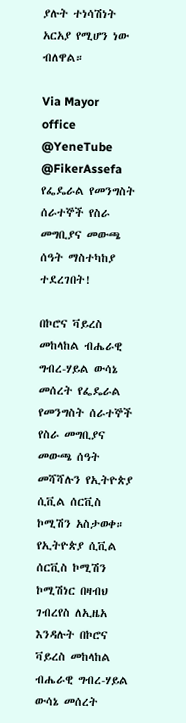ያሉት ተነሳሽነት አርአያ የሚሆን ነው ብለዋል።

Via Mayor office
@YeneTube @FikerAssefa
የፌዴራል የመንግስት ሰራተኞች የስራ መግቢያና መውጫ ሰዓት ማስተካከያ ተደረገበት!

በኮሮና ቫይረስ መከላከል ብሔራዊ ግብረ-ሃይል ውሳኔ መሰረት የፌዴራል የመንግስት ሰራተኞች የስራ መግቢያና መውጫ ሰዓት መሻሻሉን የኢትዮጵያ ሲቪል ሰርቪስ ኮሚሽን አስታወቀ።
የኢትዮጵያ ሲቪል ሰርቪስ ኮሚሽን ኮሚሽነር በዛብህ ገብረየስ ለኢዜአ እንዳሉት በኮሮና ቫይረስ መከላከል ብሔራዊ ግብረ-ሃይል ውሳኔ መሰረት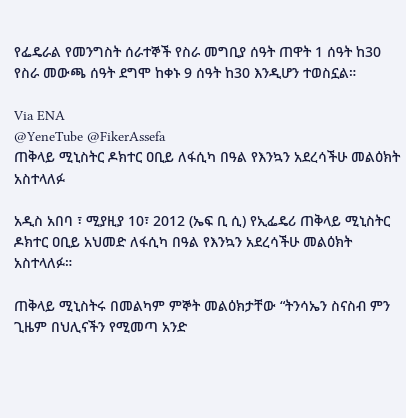የፌዴራል የመንግስት ሰራተኞች የስራ መግቢያ ሰዓት ጠዋት 1 ሰዓት ከ30 የስራ መውጫ ሰዓት ደግሞ ከቀኑ 9 ሰዓት ከ30 እንዲሆን ተወስኗል።

Via ENA
@YeneTube @FikerAssefa
ጠቅላይ ሚኒስትር ዶክተር ዐቢይ ለፋሲካ በዓል የእንኳን አደረሳችሁ መልዕክት አስተላለፉ

አዲስ አበባ ፣ ሚያዚያ 10፣ 2012 (ኤፍ ቢ ሲ) የኢፌዴሪ ጠቅላይ ሚኒስትር ዶክተር ዐቢይ አህመድ ለፋሲካ በዓል የእንኳን አደረሳችሁ መልዕክት አስተላለፉ።

ጠቅላይ ሚኒስትሩ በመልካም ምኞት መልዕክታቸው “ትንሳኤን ስናስብ ምን ጊዜም በህሊናችን የሚመጣ አንድ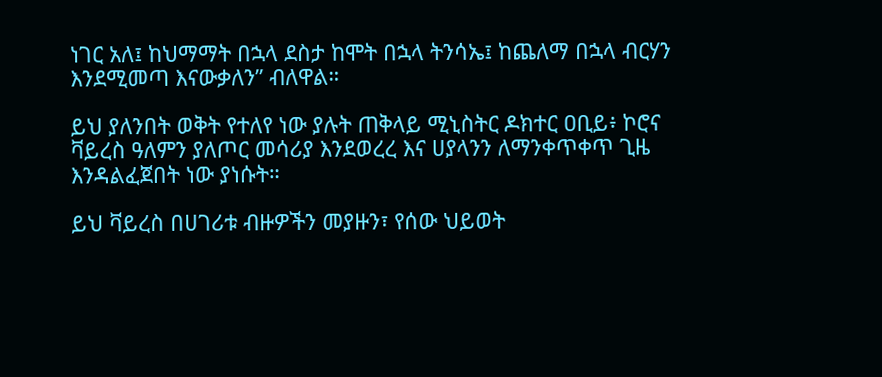ነገር አለ፤ ከህማማት በኋላ ደስታ ከሞት በኋላ ትንሳኤ፤ ከጨለማ በኋላ ብርሃን እንደሚመጣ እናውቃለን” ብለዋል።

ይህ ያለንበት ወቅት የተለየ ነው ያሉት ጠቅላይ ሚኒስትር ዶክተር ዐቢይ፥ ኮሮና ቫይረስ ዓለምን ያለጦር መሳሪያ እንደወረረ እና ሀያላንን ለማንቀጥቀጥ ጊዜ እንዳልፈጀበት ነው ያነሱት።

ይህ ቫይረስ በሀገሪቱ ብዙዎችን መያዙን፣ የሰው ህይወት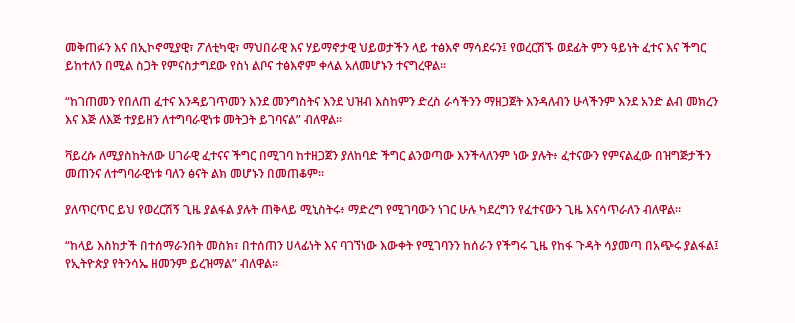መቅጠፉን እና በኢኮኖሚያዊ፣ ፖለቲካዊ፣ ማህበራዊ እና ሃይማኖታዊ ህይወታችን ላይ ተፅእኖ ማሳደሩን፤ የወረርሽኙ ወደፊት ምን ዓይነት ፈተና እና ችግር ይከተለን በሚል ስጋት የምናስታግደው የስነ ልቦና ተፅእኖም ቀላል አለመሆኑን ተናግረዋል።

“ከገጠመን የበለጠ ፈተና እንዳይገጥመን እንደ መንግስትና እንደ ህዝብ እስከምን ድረስ ራሳችንን ማዘጋጀት እንዳለብን ሁላችንም እንደ አንድ ልብ መክረን እና እጅ ለእጅ ተያይዘን ለተግባራዊነቱ መትጋት ይገባናል” ብለዋል።

ቫይረሱ ለሚያስከትለው ሀገራዊ ፈተናና ችግር በሚገባ ከተዘጋጀን ያለከባድ ችግር ልንወጣው እንችላለንም ነው ያሉት፥ ፈተናውን የምናልፈው በዝግጅታችን መጠንና ለተግባራዊነቱ ባለን ፅናት ልክ መሆኑን በመጠቆም።

ያለጥርጥር ይህ የወረርሽኝ ጊዜ ያልፋል ያሉት ጠቅላይ ሚኒስትሩ፥ ማድረግ የሚገባውን ነገር ሁሉ ካደረግን የፈተናውን ጊዜ እናሳጥራለን ብለዋል።

“ከላይ እስከታች በተሰማራንበት መስክ፣ በተሰጠን ሀላፊነት እና ባገኘነው እውቀት የሚገባንን ከሰራን የችግሩ ጊዜ የከፋ ጉዳት ሳያመጣ በአጭሩ ያልፋል፤ የኢትዮጵያ የትንሳኤ ዘመንም ይረዝማል” ብለዋል።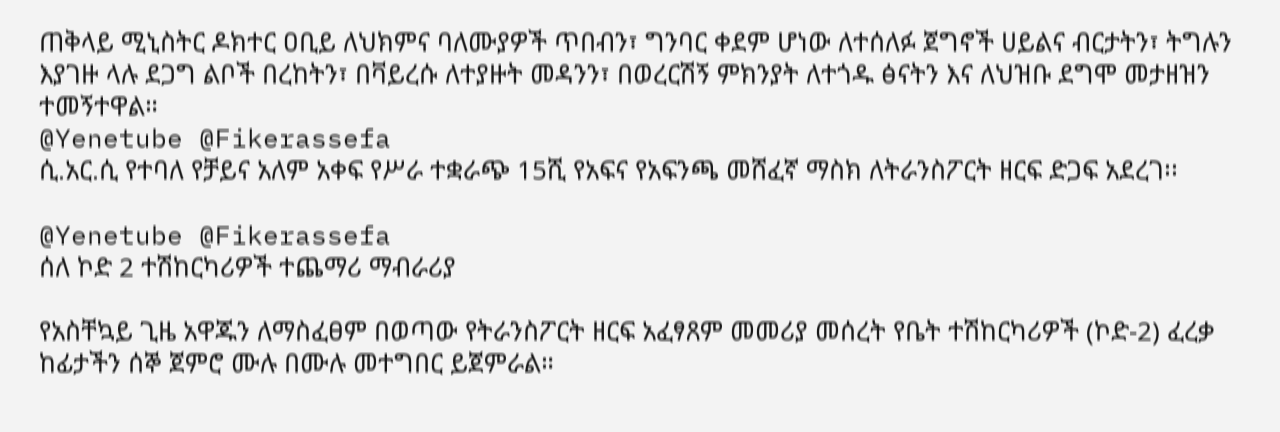ጠቅላይ ሚኒስትር ዶክተር ዐቢይ ለህክምና ባለሙያዎች ጥበብን፣ ግንባር ቀደም ሆነው ለተሰለፉ ጀግኖች ሀይልና ብርታትን፣ ትግሉን እያገዙ ላሉ ደጋግ ልቦች በረከትን፣ በቫይረሱ ለተያዙት መዳንን፣ በወረርሽኝ ምክንያት ለተጎዱ ፅናትን እና ለህዝቡ ደግሞ መታዘዝን ተመኝተዋል።
@Yenetube @Fikerassefa
ሲ.አር.ሲ የተባለ የቻይና አለም አቀፍ የሥራ ተቋራጭ 15ሺ የአፍና የአፍንጫ መሸፈኛ ማስክ ለትራንስፖርት ዘርፍ ድጋፍ አደረገ፡፡

@Yenetube @Fikerassefa
ሰለ ኮድ 2 ተሽከርካሪዎች ተጨማሪ ማብራሪያ

የአስቸኳይ ጊዜ አዋጁን ለማስፈፀም በወጣው የትራንስፖርት ዘርፍ አፈፃጸም መመሪያ መሰረት የቤት ተሽከርካሪዎች (ኮድ-2) ፈረቃ ከፊታችን ሰኞ ጀምሮ ሙሉ በሙሉ መተግበር ይጀምራል።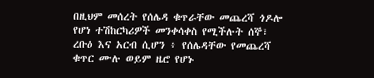በዚህም መሰረት የሰሌዳ ቁጥራቸው መጨረሻ ጎዶሎ የሆነ ተሽከርካሪዎች መንቀሳቀስ የሚችሉት ሰኞ፣ ረቡዕ እና አርብ ሲሆን ፥ የሰሌዳቸው የመጨረሻ ቁጥር ሙሉ ወይም ዜሮ የሆኑ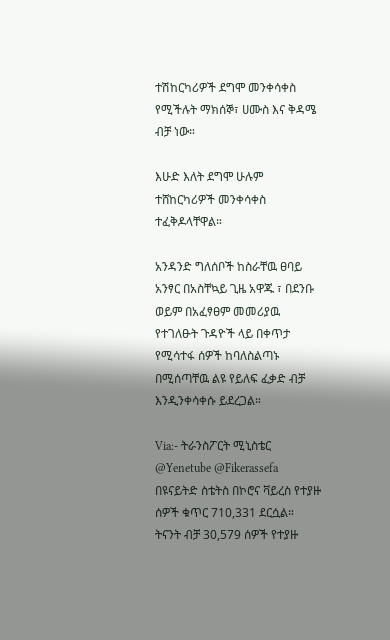ተሽከርካሪዎች ደግሞ መንቀሳቀስ የሚችሉት ማክሰኞ፣ ሀሙስ እና ቅዳሜ ብቻ ነው።

እሁድ እለት ደግሞ ሁሉም ተሸከርካሪዎች መንቀሳቀስ ተፈቅዶላቸዋል።

አንዳንድ ግለሰቦች ከስራቸዉ ፀባይ አንፃር በአስቸኳይ ጊዜ አዋጁ ፣ በደንቡ ወይም በአፈፃፀም መመሪያዉ የተገለፁት ጉዳዮች ላይ በቀጥታ የሚሳተፋ ሰዎች ከባለስልጣኑ በሚሰጣቸዉ ልዩ የይለፍ ፈቃድ ብቻ እንዲንቀሳቀሱ ይደረጋል።

Via:- ትራንስፖርት ሚኒስቴር
@Yenetube @Fikerassefa
በዩናይትድ ስቴትስ በኮሮና ቫይረስ የተያዙ ሰዎች ቁጥር 710,331 ደርሷል። ትናንት ብቻ 30,579 ሰዎች የተያዙ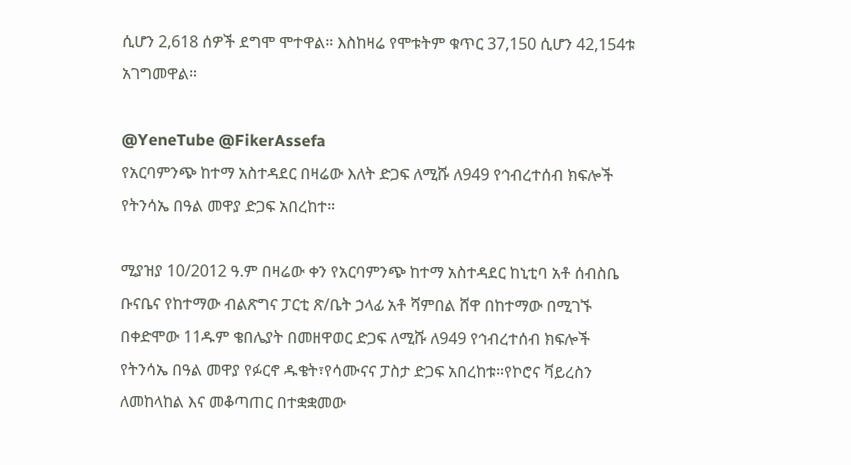ሲሆን 2,618 ሰዎች ደግሞ ሞተዋል። እስከዛሬ የሞቱትም ቁጥር 37,150 ሲሆን 42,154ቱ አገግመዋል።

@YeneTube @FikerAssefa
የአርባምንጭ ከተማ አስተዳደር በዛሬው እለት ድጋፍ ለሚሹ ለ949 የኅብረተሰብ ክፍሎች የትንሳኤ በዓል መዋያ ድጋፍ አበረከተ።

ሚያዝያ 10/2012 ዓ.ም በዛሬው ቀን የአርባምንጭ ከተማ አስተዳደር ከኒቲባ አቶ ሰብስቤ ቡናቤና የከተማው ብልጽግና ፓርቲ ጽ/ቤት ኃላፊ አቶ ሻምበል ሸዋ በከተማው በሚገኙ በቀድሞው 11ዱም ቄበሌያት በመዘዋወር ድጋፍ ለሚሹ ለ949 የኅብረተሰብ ክፍሎች የትንሳኤ በዓል መዋያ የፉርኖ ዱቄት፣የሳሙናና ፓስታ ድጋፍ አበረከቱ።የኮሮና ቫይረስን ለመከላከል እና መቆጣጠር በተቋቋመው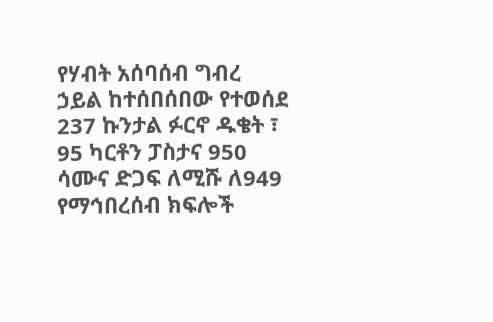የሃብት አሰባሰብ ግብረ ኃይል ከተሰበሰበው የተወሰደ 237 ኩንታል ፉርኖ ዱቄት ፣ 95 ካርቶን ፓስታና 950 ሳሙና ድጋፍ ለሚሹ ለ949 የማኅበረሰብ ክፍሎች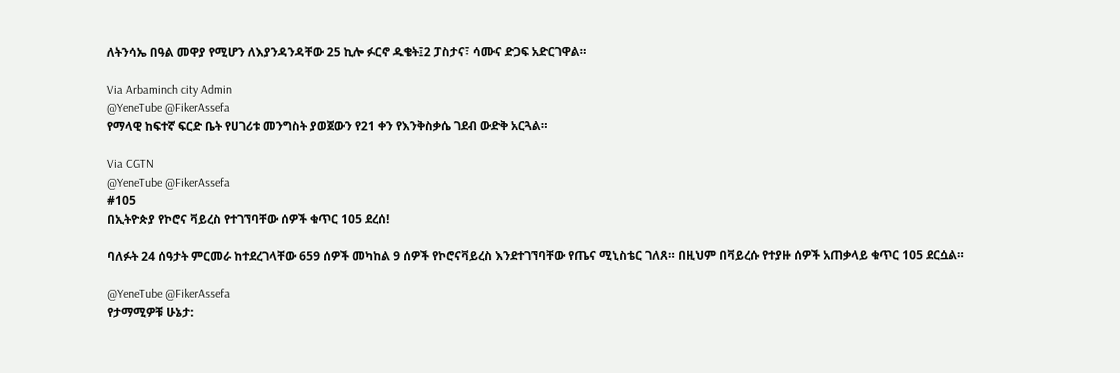ለትንሳኤ በዓል መዋያ የሚሆን ለእያንዳንዳቸው 25 ኪሎ ፉርኖ ዱቄት፤2 ፓስታና፣ ሳሙና ድጋፍ አድርገዋል።

Via Arbaminch city Admin
@YeneTube @FikerAssefa
የማላዊ ከፍተኛ ፍርድ ቤት የሀገሪቱ መንግስት ያወጀውን የ21 ቀን የእንቅስቃሴ ገደብ ውድቅ አርጓል።

Via CGTN
@YeneTube @FikerAssefa
#105
በኢትዮጵያ የኮሮና ቫይረስ የተገኘባቸው ሰዎች ቁጥር 105 ደረሰ!

ባለፉት 24 ሰዓታት ምርመራ ከተደረገላቸው 659 ሰዎች መካከል 9 ሰዎች የኮሮናቫይረስ እንደተገኘባቸው የጤና ሚኒስቴር ገለጸ። በዚህም በቫይረሱ የተያዙ ሰዎች አጠቃላይ ቁጥር 105 ደርሷል።

@YeneTube @FikerAssefa
የታማሚዎቹ ሁኔታ: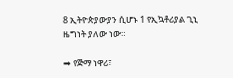8 ኢትዮጵያውያን ሲሆኑ 1 የኢኳቶሪያል ጊኒ ዜግነት ያለው ነው።

➡ የጅማ ነዋሪ፣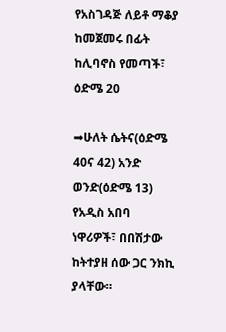የአስገዳጅ ለይቶ ማቆያ ከመጀመሩ በፊት ከሊባኖስ የመጣች፣ ዕድሜ 20

➡ሁለት ሴትና(ዕድሜ 40ና 42) አንድ ወንድ(ዕድሜ 13) የአዲስ አበባ ነዋሪዎች፣ በበሽታው ከትተያዘ ሰው ጋር ንክኪ ያላቸው።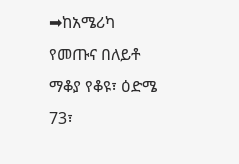➡ከአሜሪካ የመጡና በለይቶ ማቆያ የቆዩ፣ ዕድሜ 73፣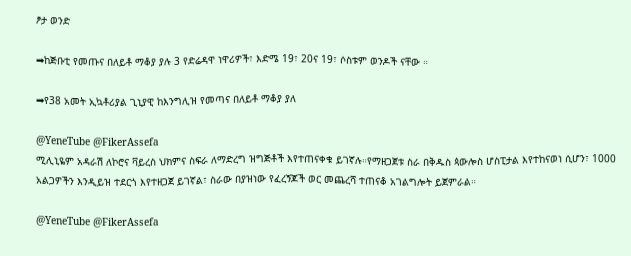ፆታ ወንድ

➡ከጅቡቲ የመጡና በለይቶ ማቆያ ያሉ 3 የድሬዳዋ ነዋሪዎች፣ እድሜ 19፣ 20ና 19፣ ሶስቱም ወንዶች ናቸው ።

➡የ38 አመት ኢኳቶሪያል ጊኒያዊ ከእንግሊዝ የመጣና በለይቶ ማቆያ ያለ

@YeneTube @FikerAssefa
ሚሊኒዬም አዳራሽ ለኮሮና ቫይረስ ህክምና ስፍራ ለማድረግ ዝግጅቶች እየተጠናቀቁ ይገኛሉ።የማዘጋጀቱ ስራ በቅዱስ ጳውሎስ ሆስፒታል እየተከናወነ ሲሆን፣ 1000 አልጋዎችን እንዲይዝ ተደርጎ እየተዘጋጀ ይገኛል፣ ስራው በያዝነው የፈረኝጆች ወር መጨረሻ ተጠናቆ አገልግሎት ይጀምራል።

@YeneTube @FikerAssefa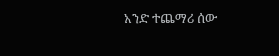አንድ ተጨማሪ ሰው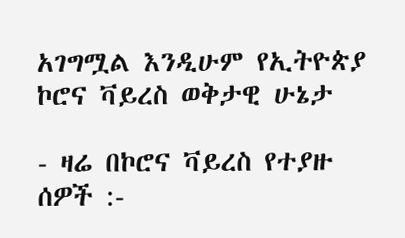አገግሟል እንዲሁም የኢትዮጵያ ኮሮና ቫይረስ ወቅታዊ ሁኔታ

- ዛሬ በኮሮና ቫይረስ የተያዙ ሰዎች :-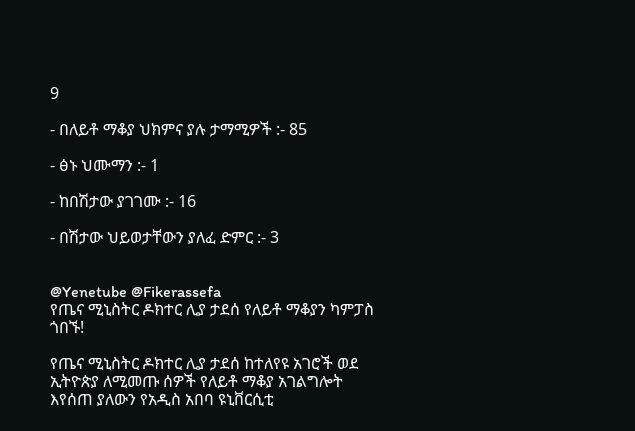9

- በለይቶ ማቆያ ህክምና ያሉ ታማሚዎች :- 85

- ፅኑ ህሙማን :- 1

- ከበሽታው ያገገሙ :- 16

- በሽታው ህይወታቸውን ያለፈ ድምር :- 3


@Yenetube @Fikerassefa
የጤና ሚኒስትር ዶክተር ሊያ ታደሰ የለይቶ ማቆያን ካምፓስ ጎበኙ!

የጤና ሚኒስትር ዶክተር ሊያ ታደሰ ከተለየዩ አገሮች ወደ ኢትዮጵያ ለሚመጡ ሰዎች የለይቶ ማቆያ አገልግሎት እየሰጠ ያለውን የአዲስ አበባ ዩኒቨርሲቲ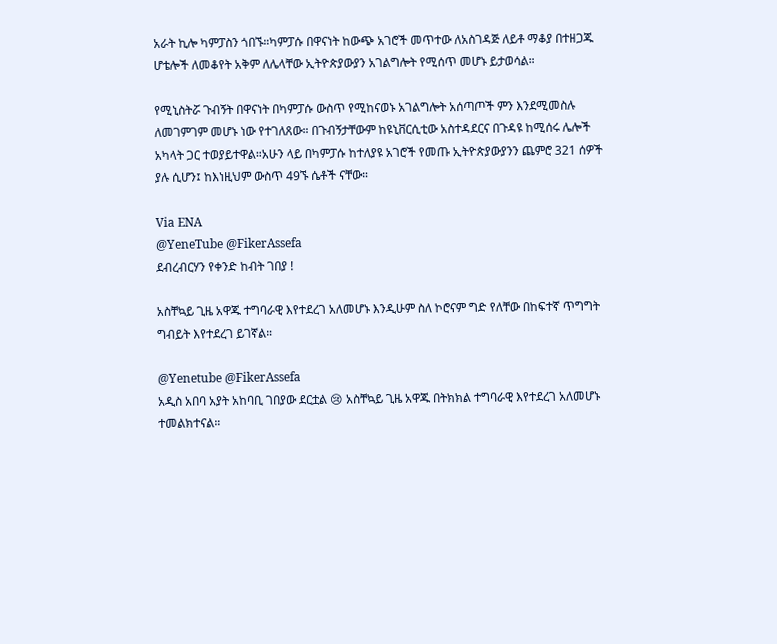አራት ኪሎ ካምፓስን ጎበኙ።ካምፓሱ በዋናነት ከውጭ አገሮች መጥተው ለአስገዳጅ ለይቶ ማቆያ በተዘጋጁ ሆቴሎች ለመቆየት አቅም ለሌላቸው ኢትዮጵያውያን አገልግሎት የሚሰጥ መሆኑ ይታወሳል።

የሚኒስትሯ ጉብኝት በዋናነት በካምፓሱ ውስጥ የሚከናወኑ አገልግሎት አሰጣጦች ምን እንደሚመስሉ ለመገምገም መሆኑ ነው የተገለጸው። በጉብኝታቸውም ከዩኒቨርሲቲው አስተዳደርና በጉዳዩ ከሚሰሩ ሌሎች አካላት ጋር ተወያይተዋል።አሁን ላይ በካምፓሱ ከተለያዩ አገሮች የመጡ ኢትዮጵያውያንን ጨምሮ 321 ሰዎች ያሉ ሲሆን፤ ከእነዚህም ውስጥ 49ኙ ሴቶች ናቸው።

Via ENA
@YeneTube @FikerAssefa
ደብረብርሃን የቀንድ ከብት ገበያ !

አስቸኳይ ጊዜ አዋጁ ተግባራዊ እየተደረገ አለመሆኑ እንዲሁም ስለ ኮሮናም ግድ የለቸው በከፍተኛ ጥግግት ግብይት እየተደረገ ይገኛል።

@Yenetube @FikerAssefa
አዲስ አበባ አያት አከባቢ ገበያው ደርቷል 😢 አስቸኳይ ጊዜ አዋጁ በትክክል ተግባራዊ እየተደረገ አለመሆኑ ተመልክተናል።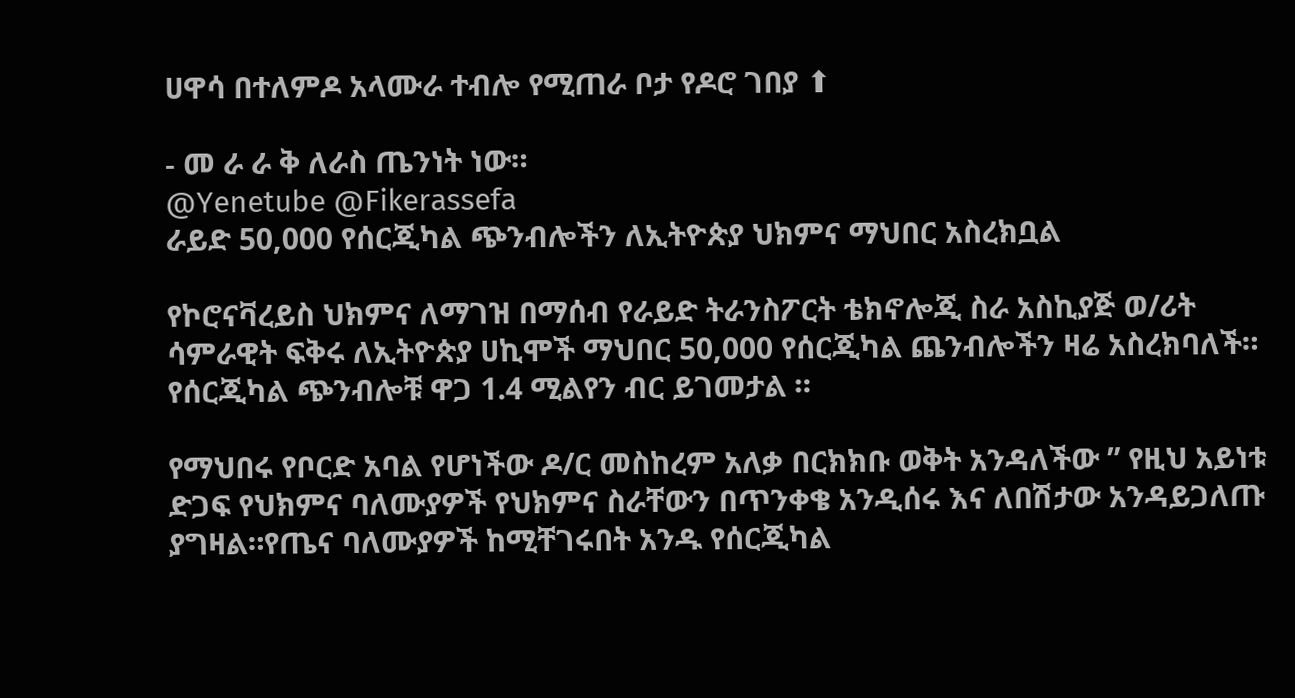ሀዋሳ በተለምዶ አላሙራ ተብሎ የሚጠራ ቦታ የዶሮ ገበያ ⬆

- መ ራ ራ ቅ ለራስ ጤንነት ነው።
@Yenetube @Fikerassefa
ራይድ 50,000 የሰርጂካል ጭንብሎችን ለኢትዮጵያ ህክምና ማህበር አስረክቧል

የኮሮናቫረይስ ህክምና ለማገዝ በማሰብ የራይድ ትራንስፖርት ቴክኖሎጂ ስራ አስኪያጅ ወ/ሪት ሳምራዊት ፍቅሩ ለኢትዮጵያ ሀኪሞች ማህበር 50,000 የሰርጂካል ጨንብሎችን ዛሬ አስረክባለች።
የሰርጂካል ጭንብሎቹ ዋጋ 1.4 ሚልየን ብር ይገመታል ።

የማህበሩ የቦርድ አባል የሆነችው ዶ/ር መስከረም አለቃ በርክክቡ ወቅት አንዳለችው ” የዚህ አይነቱ ድጋፍ የህክምና ባለሙያዎች የህክምና ስራቸውን በጥንቀቄ አንዲሰሩ እና ለበሽታው አንዳይጋለጡ ያግዛል።የጤና ባለሙያዎች ከሚቸገሩበት አንዱ የሰርጂካል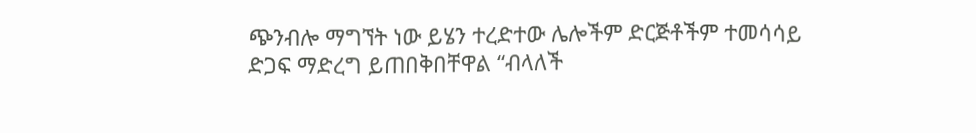ጭንብሎ ማግኘት ነው ይሄን ተረድተው ሌሎችም ድርጅቶችም ተመሳሳይ ድጋፍ ማድረግ ይጠበቅበቸዋል “ብላለች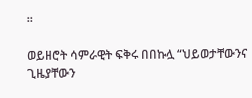።

ወይዘሮት ሳምራዊት ፍቅሩ በበኩሏ “ህይወታቸውንና ጊዜያቸውን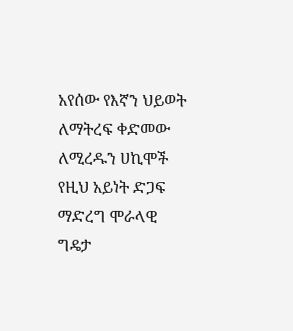አየሰው የእኛን ህይወት ለማትረፍ ቀድመው ለሚረዱን ሀኪሞች የዚህ አይነት ድጋፍ ማድረግ ሞራላዊ ግዴታ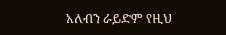አለብን ራይድም የዚህ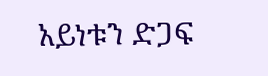አይነቱን ድጋፍ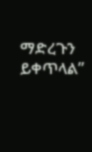ማድረጉን ይቀጥላል”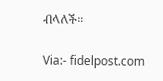ብላለች።

Via:- fidelpost.com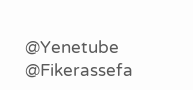@Yenetube @Fikerassefa